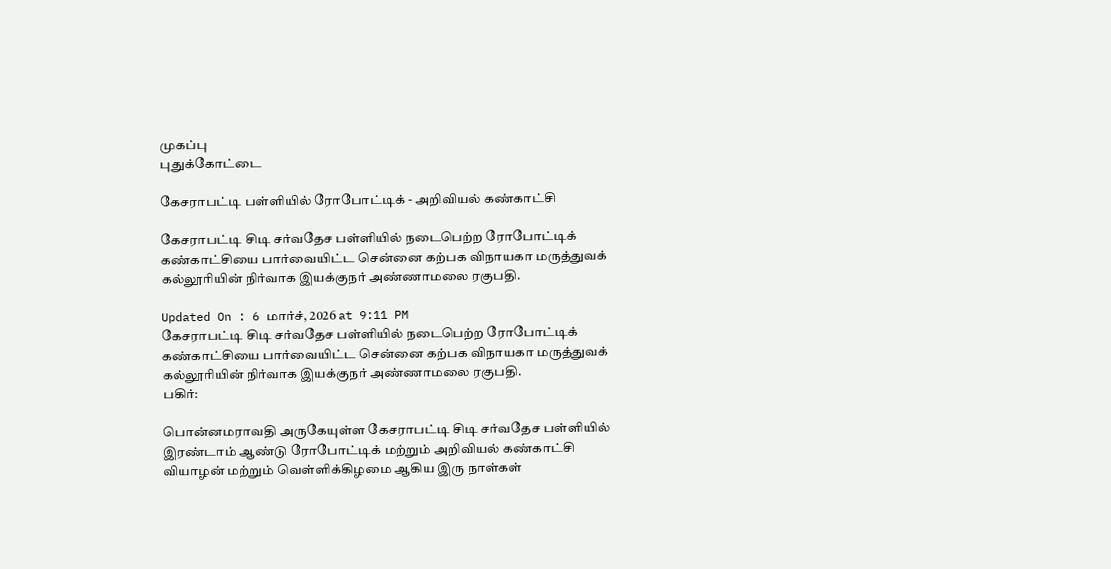முகப்பு
புதுக்கோட்டை

கேசராபட்டி பள்ளியில் ரோபோட்டிக் - அறிவியல் கண்காட்சி

கேசராபட்டி சிடி சர்வதேச பள்ளியில் நடைபெற்ற ரோபோட்டிக் கண்காட்சியை பார்வையிட்ட சென்னை கற்பக விநாயகா மருத்துவக் கல்லூரியின் நிர்வாக இயக்குநர் அண்ணாமலை ரகுபதி.

Updated On : 6 மார்ச், 2026 at 9:11 PM
கேசராபட்டி சிடி சர்வதேச பள்ளியில் நடைபெற்ற ரோபோட்டிக் கண்காட்சியை பார்வையிட்ட சென்னை கற்பக விநாயகா மருத்துவக் கல்லூரியின் நிர்வாக இயக்குநர் அண்ணாமலை ரகுபதி.
பகிர்:

பொன்னமராவதி அருகேயுள்ள கேசராபட்டி சிடி சர்வதேச பள்ளியில் இரண்டாம் ஆண்டு ரோபோட்டிக் மற்றும் அறிவியல் கண்காட்சி வியாழன் மற்றும் வெள்ளிக்கிழமை ஆகிய இரு நாள்கள்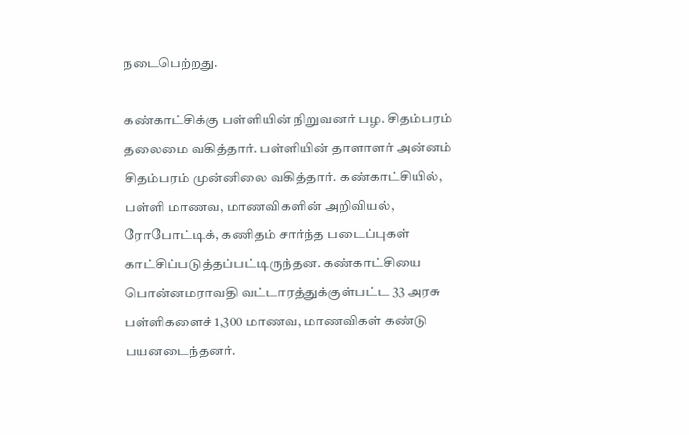நடைபெற்றது.

கண்காட்சிக்கு பள்ளியின் நிறுவனர் பழ. சிதம்பரம் தலைமை வகித்தார். பள்ளியின் தாளாளர் அன்னம் சிதம்பரம் முன்னிலை வகித்தார். கண்காட்சியில், பள்ளி மாணவ, மாணவிகளின் அறிவியல், ரோபோட்டிக், கணிதம் சார்ந்த படைப்புகள் காட்சிப்படுத்தப்பட்டிருந்தன. கண்காட்சியை பொன்னமராவதி வட்டாரத்துக்குள்பட்ட 33 அரசு பள்ளிகளைச் 1,300 மாணவ, மாணவிகள் கண்டு பயனடைந்தனர்.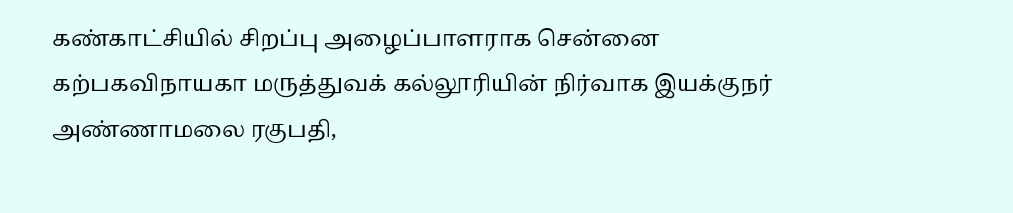கண்காட்சியில் சிறப்பு அழைப்பாளராக சென்னை கற்பகவிநாயகா மருத்துவக் கல்லூரியின் நிர்வாக இயக்குநர் அண்ணாமலை ரகுபதி,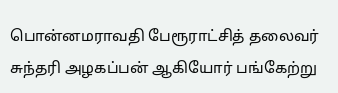பொன்னமராவதி பேரூராட்சித் தலைவர் சுந்தரி அழகப்பன் ஆகியோர் பங்கேற்று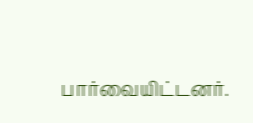பார்வையிட்டனர்.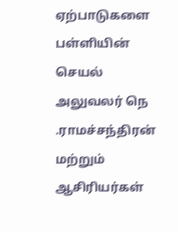ஏற்பாடுகளை பள்ளியின் செயல் அலுவலர் நெ .ராமச்சந்திரன் மற்றும் ஆசிரியர்கள்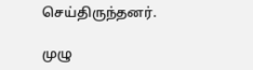செய்திருந்தனர்.

முழு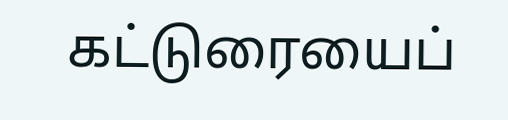கட்டுரையைப்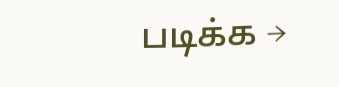படிக்க →